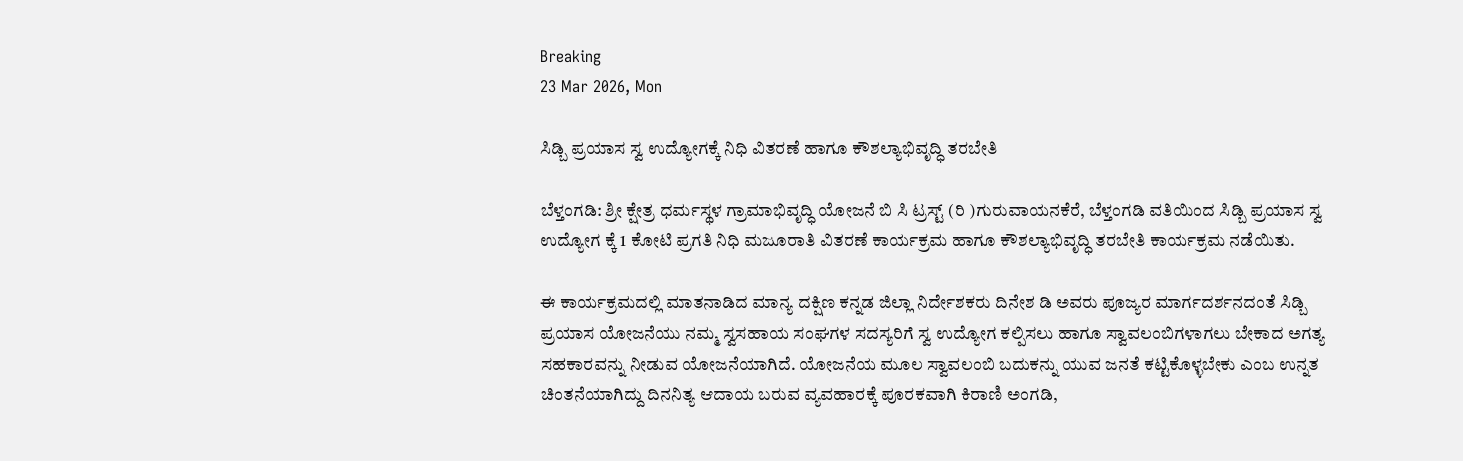Breaking
23 Mar 2026, Mon

ಸಿಡ್ಬಿ ಪ್ರಯಾಸ ಸ್ವ ಉದ್ಯೋಗಕ್ಕೆ ನಿಧಿ ವಿತರಣೆ ಹಾಗೂ ಕೌಶಲ್ಯಾಭಿವೃದ್ಧಿ ತರಬೇತಿ

ಬೆಳ್ತಂಗಡಿ: ಶ್ರೀ ಕ್ಷೇತ್ರ ಧರ್ಮಸ್ಥಳ ಗ್ರಾಮಾಭಿವೃದ್ಧಿ ಯೋಜನೆ ಬಿ ಸಿ ಟ್ರಸ್ಟ್ (ರಿ )ಗುರುವಾಯನಕೆರೆ, ಬೆಳ್ತಂಗಡಿ ವತಿಯಿಂದ ಸಿಡ್ಬಿ ಪ್ರಯಾಸ ಸ್ವ ಉದ್ಯೋಗ ಕ್ಕೆ 1 ಕೋಟಿ ಪ್ರಗತಿ ನಿಧಿ ಮಜೂರಾತಿ ವಿತರಣೆ ಕಾರ್ಯಕ್ರಮ ಹಾಗೂ ಕೌಶಲ್ಯಾಭಿವೃದ್ಧಿ ತರಬೇತಿ ಕಾರ್ಯಕ್ರಮ ನಡೆಯಿತು.

ಈ ಕಾರ್ಯಕ್ರಮದಲ್ಲಿ ಮಾತನಾಡಿದ ಮಾನ್ಯ ದಕ್ಷಿಣ ಕನ್ನಡ ಜಿಲ್ಲಾ ನಿರ್ದೇಶಕರು ದಿನೇಶ ಡಿ ಅವರು ಪೂಜ್ಯರ ಮಾರ್ಗದರ್ಶನದಂತೆ ಸಿಡ್ಬಿ ಪ್ರಯಾಸ ಯೋಜನೆಯು ನಮ್ಮ ಸ್ವಸಹಾಯ ಸಂಘಗಳ ಸದಸ್ಯರಿಗೆ ಸ್ವ ಉದ್ಯೋಗ ಕಲ್ಪಿಸಲು ಹಾಗೂ ಸ್ವಾವಲಂಬಿಗಳಾಗಲು ಬೇಕಾದ ಅಗತ್ಯ ಸಹಕಾರವನ್ನು ನೀಡುವ ಯೋಜನೆಯಾಗಿದೆ. ಯೋಜನೆಯ ಮೂಲ ಸ್ವಾವಲಂಬಿ ಬದುಕನ್ನು ಯುವ ಜನತೆ ಕಟ್ಟಿಕೊಳ್ಳಬೇಕು ಎಂಬ ಉನ್ನತ ಚಿಂತನೆಯಾಗಿದ್ದು ದಿನನಿತ್ಯ ಆದಾಯ ಬರುವ ವ್ಯವಹಾರಕ್ಕೆ ಪೂರಕವಾಗಿ ಕಿರಾಣಿ ಅಂಗಡಿ,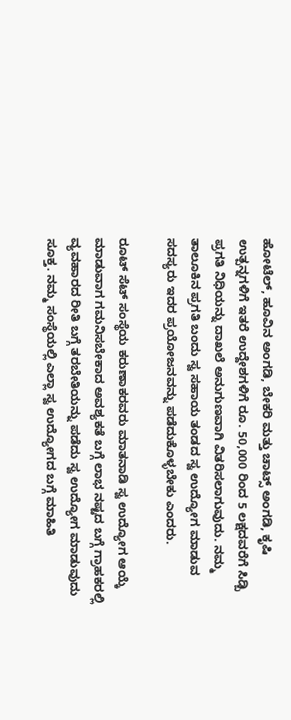ಹೋಟೆಲ್, ಹೂವಿನ ಅಂಗಡಿ, ಬೇಕರಿ ಮತ್ತು ಚಾಟ್ಸ್ ಅಂಗಡಿ, ಕೃಷಿ ಉತ್ಪನ್ನಗಳಿಗೆ ಇತರೆ ಉದ್ದೇಶಗಳಿಗೆ ರೂ. 50,000 ರಿಂದ 5 ಲಕ್ಷದವರೆಗೆ ಸಿಡ್ಬಿ ಪ್ರಗತಿ ನಿಧಿಯನ್ನು ದಾಖಲೆ ಅನುಗುಣವಾಗಿ ವಿತರಿಸಲಾಗುವುದು. ನಮ್ಮ ತಾಲೂಕಿನ ಪ್ರಗತಿ ಬಂದು ಸ್ವ ಸಹಾಯ ತಂಡದ ಸ್ವ ಉದ್ಯೋಗ ಮಾಡುವ ಸದಸ್ಯರು ಇದರ ಪ್ರಯೋಜನವನ್ನು ಪಡೆದುಕೊಳ್ಳಬೇಕು ಎಂದರು.

ರೂಟ್ ಸೆಟ್ ಸಂಸ್ಥೆಯ ಕರುಣಾಕರವರು ಮಾತನಾಡಿ ಸ್ವ ಉದ್ಯೋಗ ಆಯ್ಕೆ ಮಾಡುವಾಗ ಗಮನಿಸಬೇಕಾದ ಅವಶ್ಯಕತೆ ಬಗ್ಗೆ ಲಾಭ ನಷ್ಟದ ಬಗ್ಗೆ ಗ್ರಾಹಕರಲ್ಲಿ ವ್ಯವಹಾರದ ರೀತಿ ಬಗ್ಗೆ ತರಬೇತಿಯನ್ನು ಪಡೆದು ಸ್ವ ಉದ್ಯೋಗ ಮಾಡುವುದು ಸೂಕ್ತ. ನಮ್ಮ ಸಂಸ್ಥೆಯಲ್ಲಿ ಎಲ್ಲಾ ಸ್ವ ಉದ್ಯೋಗದ ಬಗ್ಗೆ ಮಾಹಿತಿ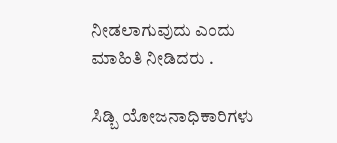ನೀಡಲಾಗುವುದು ಎಂದು ಮಾಹಿತಿ ನೀಡಿದರು .

ಸಿಡ್ಬಿ ಯೋಜನಾಧಿಕಾರಿಗಳು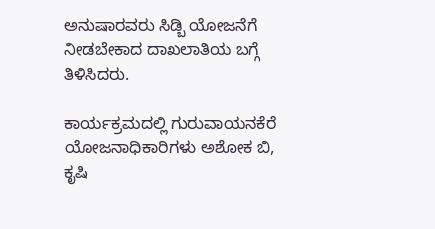ಅನುಷಾರವರು ಸಿಡ್ಬಿ ಯೋಜನೆಗೆ ನೀಡಬೇಕಾದ ದಾಖಲಾತಿಯ ಬಗ್ಗೆ ತಿಳಿಸಿದರು.

ಕಾರ್ಯಕ್ರಮದಲ್ಲಿ ಗುರುವಾಯನಕೆರೆ ಯೋಜನಾಧಿಕಾರಿಗಳು ಅಶೋಕ ಬಿ, ಕೃಷಿ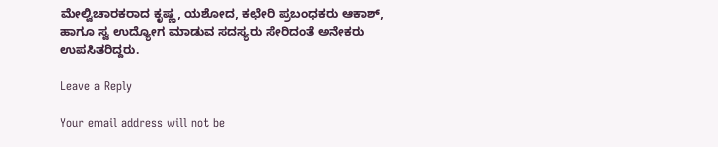ಮೇಲ್ವಿಚಾರಕರಾದ ಕೃಷ್ಣ, ಯಶೋದ, ಕಛೇರಿ ಪ್ರಬಂಧಕರು ಆಕಾಶ್, ಹಾಗೂ ಸ್ವ ಉದ್ಯೋಗ ಮಾಡುವ ಸದಸ್ಯರು ಸೇರಿದಂತೆ ಅನೇಕರು ಉಪಸಿತರಿದ್ದರು.

Leave a Reply

Your email address will not be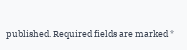published. Required fields are marked *